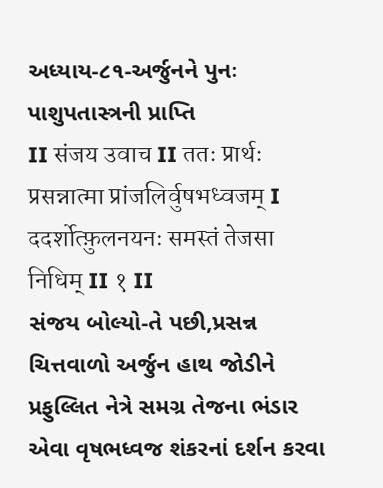અધ્યાય-૮૧-અર્જુનને પુનઃ પાશુપતાસ્ત્રની પ્રાપ્તિ
II संजय उवाच II ततः प्रार्थः प्रसन्नात्मा प्रांजलिर्वुषभध्वजम् I ददर्शोत्फ़ुलनयनः समस्तं तेजसा निधिम् II १ II
સંજય બોલ્યો-તે પછી,પ્રસન્ન ચિત્તવાળો અર્જુન હાથ જોડીને પ્રફુલ્લિત નેત્રે સમગ્ર તેજના ભંડાર એવા વૃષભધ્વજ શંકરનાં દર્શન કરવા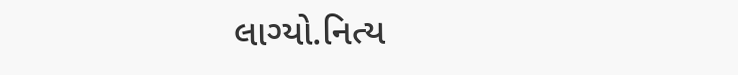લાગ્યો.નિત્ય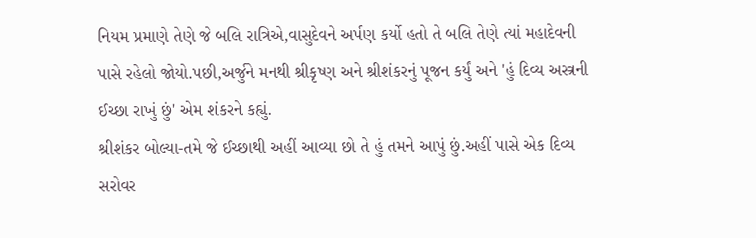નિયમ પ્રમાણે તેણે જે બલિ રાત્રિએ,વાસુદેવને અર્પણ કર્યો હતો તે બલિ તેણે ત્યાં મહાદેવની પાસે રહેલો જોયો.પછી,અર્જુને મનથી શ્રીકૃષ્ણ અને શ્રીશંકરનું પૂજન કર્યું અને 'હું દિવ્ય અસ્ત્રની ઈચ્છા રાખું છું' એમ શંકરને કહ્યું.
શ્રીશંકર બોલ્યા-તમે જે ઈચ્છાથી અહીં આવ્યા છો તે હું તમને આપું છું.અહીં પાસે એક દિવ્ય સરોવર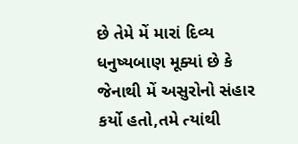છે તેમે મેં મારાં દિવ્ય ધનુષ્યબાણ મૂક્યાં છે કે જેનાથી મેં અસુરોનો સંહાર કર્યો હતો,તમે ત્યાંથી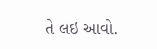તે લઇ આવો.